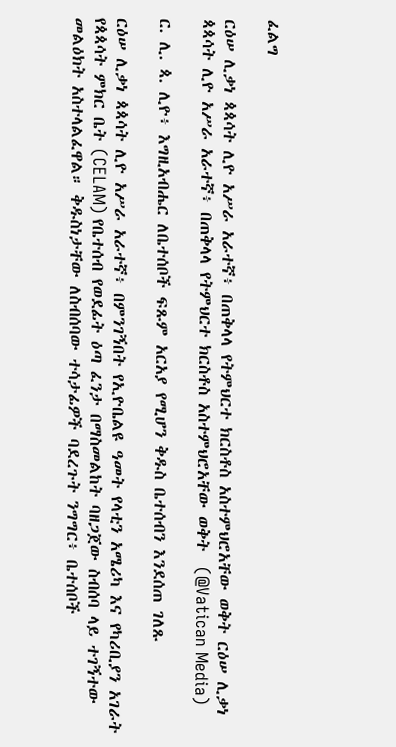ፈልግ

ርዕሠ ሊቃነ ጳጳሳት ሊዮ አሥራ አራተኛ፥ በጠቅላላ የትምህርተ ክርስቶስ አስተምህሮአቸው ወቅት ርዕሠ ሊቃነ ጳጳሳት ሊዮ አሥራ አራተኛ፥ በጠቅላላ የትምህርተ ክርስቶስ አስተምህሮአቸው ወቅት  (@Vatican Media)

ር. ሊ. ጳ. ሊዮ፥ እግዚአብሔር ለቤተሰቦች ፍጹም አርአያ የሚሆን ቅዱስ ቤተሰብን እንደሰጠ ገለጹ

ርዕሠ ሊቃነ ጳጳሳት ሊዮ አሥራ አራተኛ፥ በምንገኝበት የኢዮቤልዩ ዓመት የላቲን አሜሪካ እና የካሪቢያን አገራት የጳጳሳት ምክር ቤት (CELAM) የቤተሰብ የወደፊት ዕጣ ፈንታ በማስመልከት ባዘጋጀው ስብሰባ ላይ ተገኝተው መልዕክት አስተላልፈዋል። ቅዱስነታቸው ለስብሰባው ተሳታፊዎች ባደረጉት ንግግር፥ ቤተሰቦች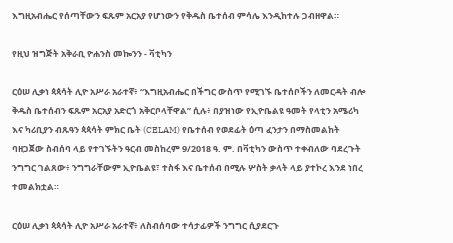እግዚአብሔር የሰጣቸውን ፍጹም አርአያ የሆነውን የቅዱስ ቤተሰብ ምሳሌ እንዲከተሉ ጋብዘዋል።

የዚህ ዝግጅት አቅራቢ ዮሐንስ መኰንን - ቫቲካን

ርዕሠ ሊቃነ ጳጳሳት ሊዮ አሥራ አራተኛ፥ “እግዚአብሔር በችግር ውስጥ የሚገኙ ቤተሰቦችን ለመርዳት ብሎ ቅዱስ ቤተሰብን ፍጹም አርአያ አድርጎ አቅርቦላቸዋል” ሲሉ፥ በያዝነው የኢዮቤልዩ ዓመት የላቲን አሜሪካ እና ካሪቢያን ብጹዓን ጳጳሳት ምክር ቤት (CELAM) የቤተሰብ የወደፊት ዕጣ ፈንታን በማስመልከት ባዘጋጀው ስብሰባ ላይ የተገኙትን ዓርብ መስከረም 9/2018 ዓ. ም. በቫቲካን ውስጥ ተቀብለው ባደረጉት ንግግር ገልጸው፥ ንግግራቸውም ኢዮቤልዩ፣ ተስፋ እና ቤተሰብ በሚሉ ሦስት ቃላት ላይ ያተኮረ እንደ ነበረ ተመልክቷል።

ርዕሠ ሊቃነ ጳጳሳት ሊዮ አሥራ አራተኛ፥ ለስብሰባው ተሳታፊዎች ንግግር ሲያደርጉ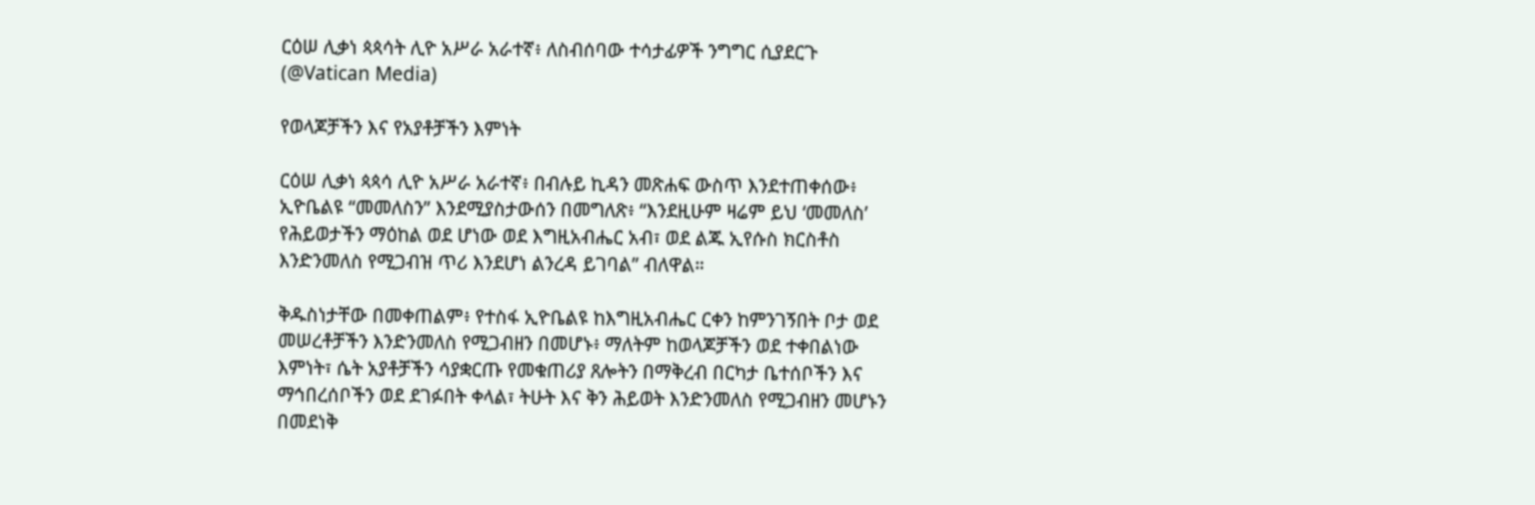ርዕሠ ሊቃነ ጳጳሳት ሊዮ አሥራ አራተኛ፥ ለስብሰባው ተሳታፊዎች ንግግር ሲያደርጉ   (@Vatican Media)

የወላጆቻችን እና የአያቶቻችን እምነት

ርዕሠ ሊቃነ ጳጳሳ ሊዮ አሥራ አራተኛ፥ በብሉይ ኪዳን መጽሐፍ ውስጥ እንደተጠቀሰው፥ ኢዮቤልዩ “መመለስን” እንደሚያስታውሰን በመግለጽ፥ “እንደዚሁም ዛሬም ይህ ‘መመለስ’ የሕይወታችን ማዕከል ወደ ሆነው ወደ እግዚአብሔር አብ፣ ወደ ልጁ ኢየሱስ ክርስቶስ እንድንመለስ የሚጋብዝ ጥሪ እንደሆነ ልንረዳ ይገባል” ብለዋል።

ቅዱስነታቸው በመቀጠልም፥ የተስፋ ኢዮቤልዩ ከእግዚአብሔር ርቀን ከምንገኝበት ቦታ ወደ መሠረቶቻችን እንድንመለስ የሚጋብዘን በመሆኑ፥ ማለትም ከወላጆቻችን ወደ ተቀበልነው እምነት፣ ሴት አያቶቻችን ሳያቋርጡ የመቁጠሪያ ጸሎትን በማቅረብ በርካታ ቤተሰቦችን እና ማኅበረሰቦችን ወደ ደገፉበት ቀላል፣ ትሁት እና ቅን ሕይወት እንድንመለስ የሚጋብዘን መሆኑን በመደነቅ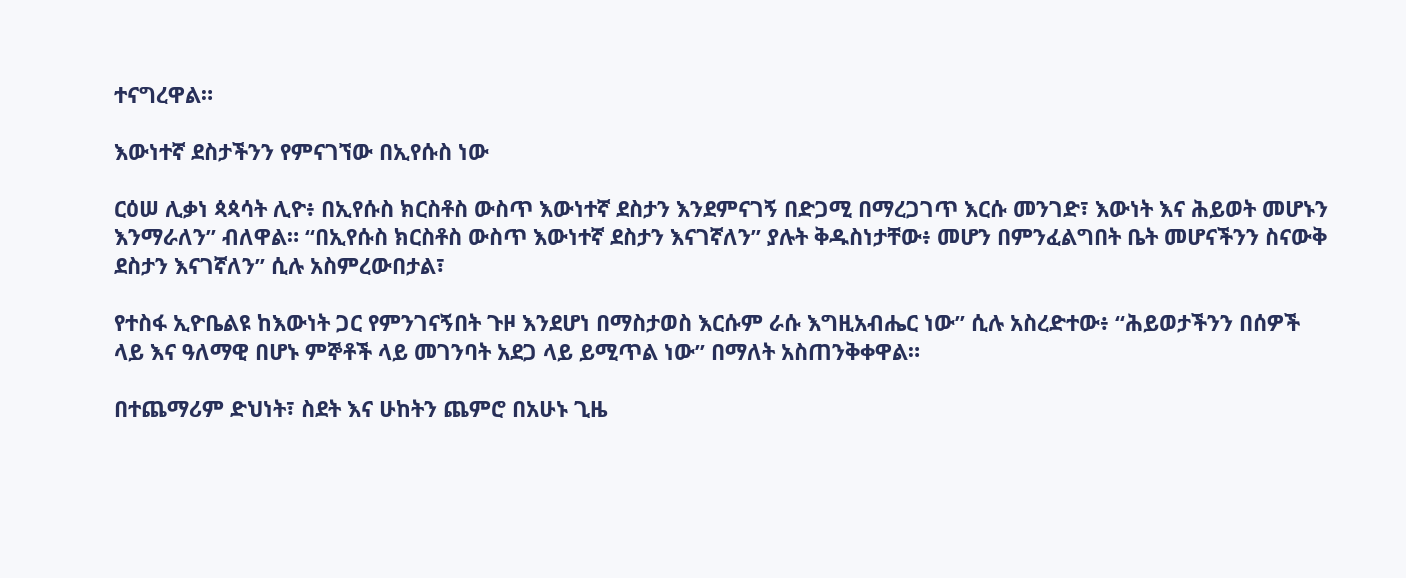ተናግረዋል።

እውነተኛ ደስታችንን የምናገኘው በኢየሱስ ነው

ርዕሠ ሊቃነ ጳጳሳት ሊዮ፥ በኢየሱስ ክርስቶስ ውስጥ እውነተኛ ደስታን እንደምናገኝ በድጋሚ በማረጋገጥ እርሱ መንገድ፣ እውነት እና ሕይወት መሆኑን እንማራለን” ብለዋል። “በኢየሱስ ክርስቶስ ውስጥ እውነተኛ ደስታን እናገኛለን” ያሉት ቅዱስነታቸው፥ መሆን በምንፈልግበት ቤት መሆናችንን ስናውቅ ደስታን እናገኛለን” ሲሉ አስምረውበታል፣

የተስፋ ኢዮቤልዩ ከእውነት ጋር የምንገናኝበት ጉዞ እንደሆነ በማስታወስ እርሱም ራሱ እግዚአብሔር ነው” ሲሉ አስረድተው፥ “ሕይወታችንን በሰዎች ላይ እና ዓለማዊ በሆኑ ምኞቶች ላይ መገንባት አደጋ ላይ ይሚጥል ነው” በማለት አስጠንቅቀዋል።

በተጨማሪም ድህነት፣ ስደት እና ሁከትን ጨምሮ በአሁኑ ጊዜ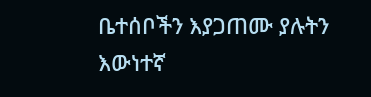ቤተሰቦችን እያጋጠሙ ያሉትን እውነተኛ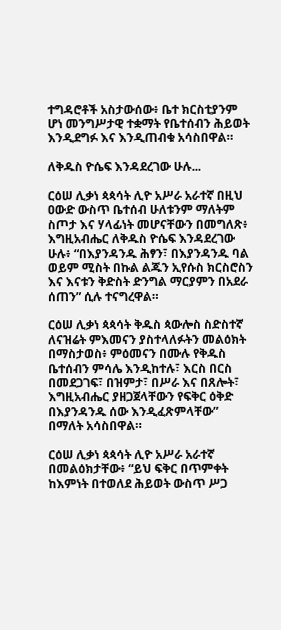ተግዳሮቶች አስታውሰው፥ ቤተ ክርስቲያንም ሆነ መንግሥታዊ ተቋማት የቤተሰብን ሕይወት እንዲደግፉ እና እንዲጠብቁ አሳስበዋል።

ለቅዱስ ዮሴፍ እንዳደረገው ሁሉ...

ርዕሠ ሊቃነ ጳጳሳት ሊዮ አሥራ አራተኛ በዚህ ዐውድ ውስጥ ቤተሰብ ሁለቱንም ማለትም ስጦታ እና ሃላፊነት መሆናቸውን በመግለጽ፥ እግዚአብሔር ለቅዱስ ዮሴፍ እንዳደረገው ሁሉ፥ “በእያንዳንዱ ሕፃን፣ በእያንዳንዱ ባል ወይም ሚስት በኩል ልጁን ኢየሱስ ክርስሮስን እና እናቱን ቅድስት ድንግል ማርያምን በአደራ ሰጠን” ሲሉ ተናግረዋል።

ርዕሠ ሊቃነ ጳጳሳት ቅዱስ ጳውሎስ ስድስተኛ ለናዝሬት ምእመናን ያስተላለፉትን መልዕክት በማስታወስ፥ ምዕመናን በሙሉ የቅዱስ ቤተሰብን ምሳሌ እንዲከተሉ፣ እርስ በርስ በመደጋገፍ፣ በዝምታ፣ በሥራ እና በጸሎት፣ እግዚአብሔር ያዘጋጀላቸውን የፍቅር ዕቅድ በእያንዳንዱ ሰው እንዲፈጽምላቸው” በማለት አሳስበዋል።

ርዕሠ ሊቃነ ጳጳሳት ሊዮ አሥራ አራተኛ በመልዕክታቸው፥ “ይህ ፍቅር በጥምቀት ከእምነት በተወለደ ሕይወት ውስጥ ሥጋ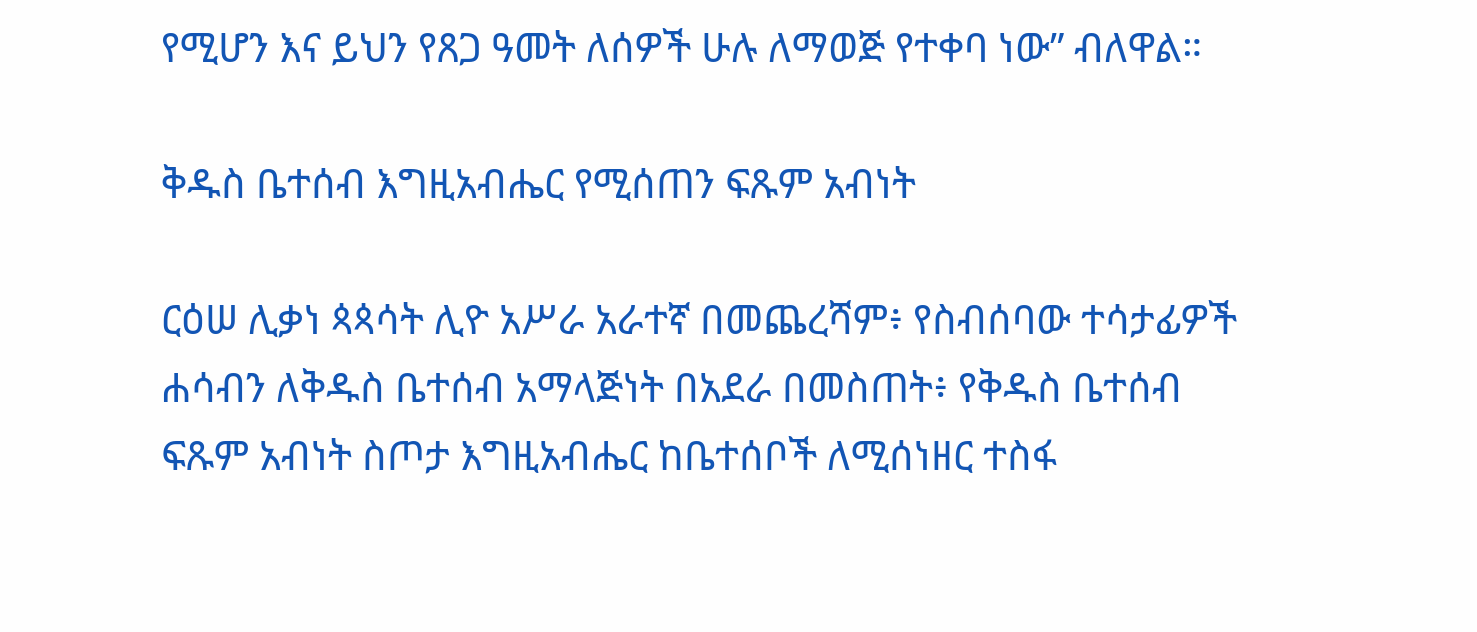የሚሆን እና ይህን የጸጋ ዓመት ለሰዎች ሁሉ ለማወጅ የተቀባ ነው” ብለዋል።

ቅዱስ ቤተሰብ እግዚአብሔር የሚሰጠን ፍጹም አብነት

ርዕሠ ሊቃነ ጳጳሳት ሊዮ አሥራ አራተኛ በመጨረሻም፥ የስብሰባው ተሳታፊዎች ሐሳብን ለቅዱስ ቤተሰብ አማላጅነት በአደራ በመስጠት፥ የቅዱስ ቤተሰብ ፍጹም አብነት ስጦታ እግዚአብሔር ከቤተሰቦች ለሚሰነዘር ተስፋ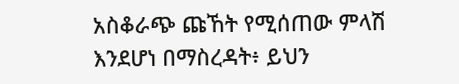አስቆራጭ ጩኸት የሚሰጠው ምላሽ እንደሆነ በማስረዳት፥ ይህን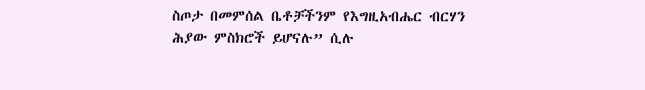ስጦታ በመምሰል ቤቶቻችንም የእግዚአብሔር ብርሃን ሕያው ምስክሮች ይሆናሉ” ሲሉ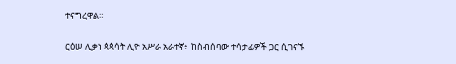ተናግረዋል።

ርዕሠ ሊቃነ ጳጳሳት ሊዮ አሥራ አራተኛ፥  ከስብሰባው ተሳታፊዎች ጋር ሲገናኙ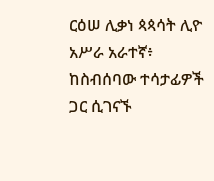ርዕሠ ሊቃነ ጳጳሳት ሊዮ አሥራ አራተኛ፥ ከስብሰባው ተሳታፊዎች ጋር ሲገናኙ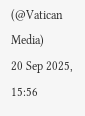(@Vatican Media)
20 Sep 2025, 15:56